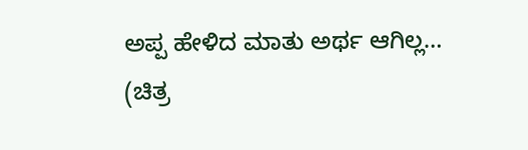ಅಪ್ಪ ಹೇಳಿದ ಮಾತು ಅರ್ಥ ಆಗಿಲ್ಲ…
(ಚಿತ್ರ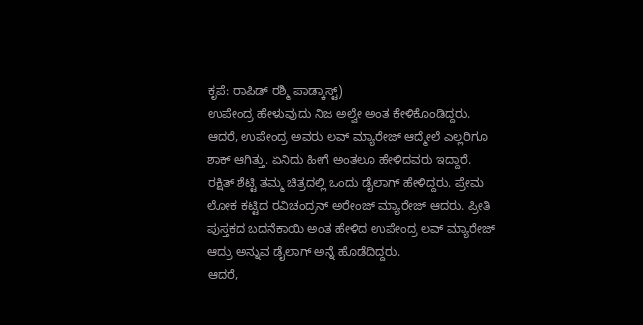ಕೃಪೆ: ರಾಪಿಡ್ ರಶ್ಮಿ ಪಾಡ್ಕಾಸ್ಟ್)
ಉಪೇಂದ್ರ ಹೇಳುವುದು ನಿಜ ಅಲ್ವೇ ಅಂತ ಕೇಳಿಕೊಂಡಿದ್ದರು. ಆದರೆ, ಉಪೇಂದ್ರ ಅವರು ಲವ್ ಮ್ಯಾರೇಜ್ ಆದ್ಮೇಲೆ ಎಲ್ಲರಿಗೂ ಶಾಕ್ ಆಗಿತ್ತು. ಏನಿದು ಹೀಗೆ ಅಂತಲೂ ಹೇಳಿದವರು ಇದ್ದಾರೆ.
ರಕ್ಷಿತ್ ಶೆಟ್ಟಿ ತಮ್ಮ ಚಿತ್ರದಲ್ಲಿ ಒಂದು ಡೈಲಾಗ್ ಹೇಳಿದ್ದರು. ಪ್ರೇಮ ಲೋಕ ಕಟ್ಟಿದ ರವಿಚಂದ್ರನ್ ಅರೇಂಜ್ ಮ್ಯಾರೇಜ್ ಆದರು. ಪ್ರೀತಿ ಪುಸ್ತಕದ ಬದನೆಕಾಯಿ ಅಂತ ಹೇಳಿದ ಉಪೇಂದ್ರ ಲವ್ ಮ್ಯಾರೇಜ್ ಆದ್ರು ಅನ್ನುವ ಡೈಲಾಗ್ ಅನ್ನೆ ಹೊಡೆದಿದ್ದರು.
ಆದರೆ,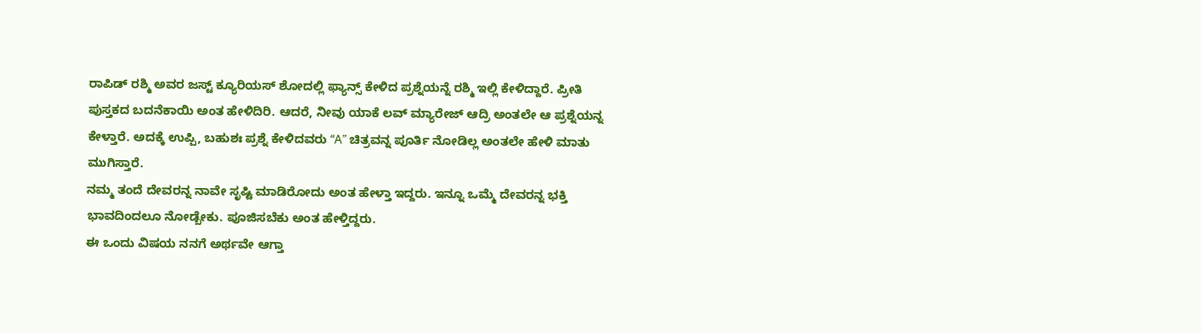ರಾಪಿಡ್ ರಶ್ಮಿ ಅವರ ಜಸ್ಟ್ ಕ್ಯೂರಿಯಸ್ ಶೋದಲ್ಲಿ ಫ್ಯಾನ್ಸ್ ಕೇಳಿದ ಪ್ರಶ್ನೆಯನ್ನೆ ರಶ್ಮಿ ಇಲ್ಲಿ ಕೇಳಿದ್ದಾರೆ. ಪ್ರೀತಿ ಪುಸ್ತಕದ ಬದನೆಕಾಯಿ ಅಂತ ಹೇಳಿದಿರಿ. ಆದರೆ, ನೀವು ಯಾಕೆ ಲವ್ ಮ್ಯಾರೇಜ್ ಆದ್ರಿ ಅಂತಲೇ ಆ ಪ್ರಶ್ನೆಯನ್ನ ಕೇಳ್ತಾರೆ. ಅದಕ್ಕೆ ಉಪ್ಪಿ, ಬಹುಶಃ ಪ್ರಶ್ನೆ ಕೇಳಿದವರು “A” ಚಿತ್ರವನ್ನ ಪೂರ್ತಿ ನೋಡಿಲ್ಲ ಅಂತಲೇ ಹೇಳಿ ಮಾತು ಮುಗಿಸ್ತಾರೆ.
ನಮ್ಮ ತಂದೆ ದೇವರನ್ನ ನಾವೇ ಸೃಷ್ಟಿ ಮಾಡಿರೋದು ಅಂತ ಹೇಳ್ತಾ ಇದ್ದರು. ಇನ್ನೂ ಒಮ್ಮೆ ದೇವರನ್ನ ಭಕ್ತಿ ಭಾವದಿಂದಲೂ ನೋಡ್ಬೇಕು. ಪೂಜಿಸಬೆಕು ಅಂತ ಹೇಳ್ತಿದ್ದರು.
ಈ ಒಂದು ವಿಷಯ ನನಗೆ ಅರ್ಥವೇ ಆಗ್ತಾ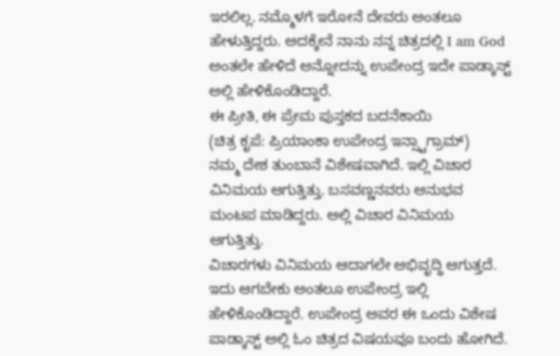ಇರಲಿಲ್ಲ. ನಮ್ಮೊಳಗೆ ಇರೋನೆ ದೇವರು ಅಂತಲೂ ಹೇಳುತ್ತಿದ್ದರು. ಅದಕ್ಕೇನೆ ನಾನು ನನ್ನ ಚಿತ್ರದಲ್ಲಿ I am God ಅಂತಲೇ ಹೇಳಿದೆ ಅನ್ನೋದನ್ನು ಉಪೇಂದ್ರ ಇದೇ ಪಾಡ್ಕಾಸ್ಟ್ ಅಲ್ಲಿ ಹೇಳಿಕೊಂಡಿದ್ದಾರೆ.
ಈ ಪ್ರೀತಿ, ಈ ಪ್ರೇಮ ಪುಸ್ತಕದ ಬದನೆಕಾಯಿ
(ಚಿತ್ರ ಕೃಪೆ: ಪ್ರಿಯಾಂಕಾ ಉಪೇಂದ್ರ ಇನ್ಸ್ಟಾಗ್ರಾಮ್)
ನಮ್ಮ ದೇಶ ತುಂಬಾನೆ ವಿಶೇಷವಾಗಿದೆ. ಇಲ್ಲಿ ವಿಚಾರ ವಿನಿಮಯ ಆಗುತ್ತಿತ್ತು. ಬಸವಣ್ಣನವರು ಅನುಭವ ಮಂಟಪ ಮಾಡಿದ್ದರು. ಅಲ್ಲಿ ವಿಚಾರ ವಿನಿಮಯ ಆಗುತ್ತಿತ್ತು.
ವಿಚಾರಗಳು ವಿನಿಮಯ ಆದಾಗಲೇ ಅಭಿವೃದ್ಧಿ ಆಗುತ್ತದೆ. ಇದು ಆಗಬೇಕು ಅಂತಲೂ ಉಪೇಂದ್ರ ಇಲ್ಲಿ ಹೇಳಿಕೊಂಡಿದ್ದಾರೆ. ಉಪೇಂದ್ರ ಅವರ ಈ ಒಂದು ವಿಶೇಷ ಪಾಡ್ಕಾಸ್ಟ್ ಅಲ್ಲಿ ಓಂ ಚಿತ್ರದ ವಿಷಯವೂ ಬಂದು ಹೋಗಿದೆ.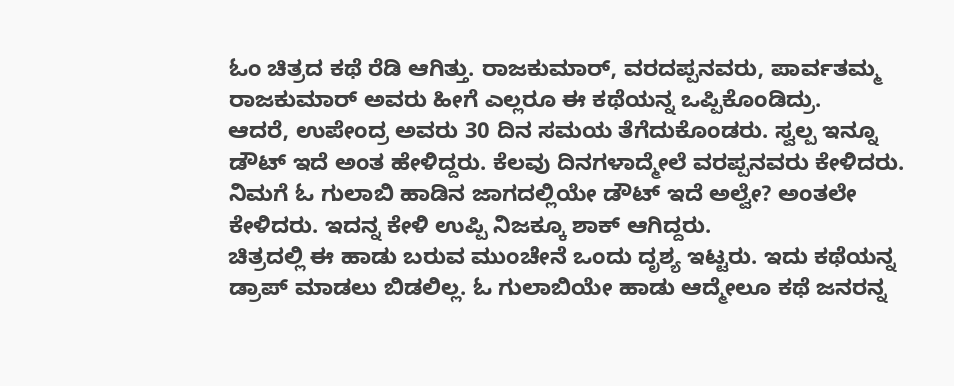ಓಂ ಚಿತ್ರದ ಕಥೆ ರೆಡಿ ಆಗಿತ್ತು. ರಾಜಕುಮಾರ್, ವರದಪ್ಪನವರು, ಪಾರ್ವತಮ್ಮ ರಾಜಕುಮಾರ್ ಅವರು ಹೀಗೆ ಎಲ್ಲರೂ ಈ ಕಥೆಯನ್ನ ಒಪ್ಪಿಕೊಂಡಿದ್ರು.
ಆದರೆ, ಉಪೇಂದ್ರ ಅವರು 30 ದಿನ ಸಮಯ ತೆಗೆದುಕೊಂಡರು. ಸ್ವಲ್ಪ ಇನ್ನೂ ಡೌಟ್ ಇದೆ ಅಂತ ಹೇಳಿದ್ದರು. ಕೆಲವು ದಿನಗಳಾದ್ಮೇಲೆ ವರಪ್ಪನವರು ಕೇಳಿದರು. ನಿಮಗೆ ಓ ಗುಲಾಬಿ ಹಾಡಿನ ಜಾಗದಲ್ಲಿಯೇ ಡೌಟ್ ಇದೆ ಅಲ್ವೇ? ಅಂತಲೇ ಕೇಳಿದರು. ಇದನ್ನ ಕೇಳಿ ಉಪ್ಪಿ ನಿಜಕ್ಕೂ ಶಾಕ್ ಆಗಿದ್ದರು.
ಚಿತ್ರದಲ್ಲಿ ಈ ಹಾಡು ಬರುವ ಮುಂಚೇನೆ ಒಂದು ದೃಶ್ಯ ಇಟ್ಟರು. ಇದು ಕಥೆಯನ್ನ ಡ್ರಾಪ್ ಮಾಡಲು ಬಿಡಲಿಲ್ಲ. ಓ ಗುಲಾಬಿಯೇ ಹಾಡು ಆದ್ಮೇಲೂ ಕಥೆ ಜನರನ್ನ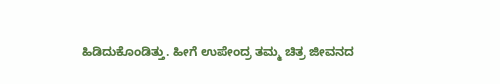ಹಿಡಿದುಕೊಂಡಿತ್ತು. ಹೀಗೆ ಉಪೇಂದ್ರ ತಮ್ಮ ಚಿತ್ರ ಜೀವನದ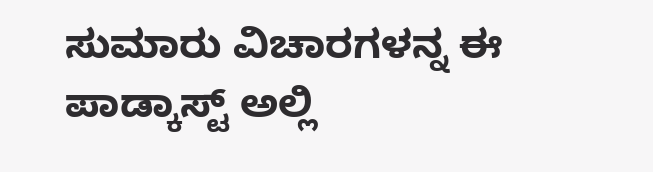ಸುಮಾರು ವಿಚಾರಗಳನ್ನ ಈ ಪಾಡ್ಕಾಸ್ಟ್ ಅಲ್ಲಿ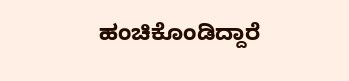ಹಂಚಿಕೊಂಡಿದ್ದಾರೆ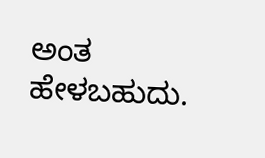ಅಂತ ಹೇಳಬಹುದು.